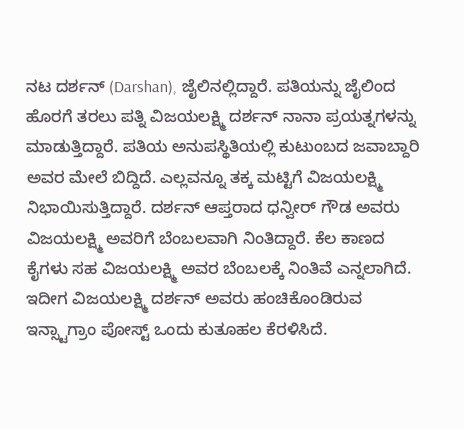ನಟ ದರ್ಶನ್ (Darshan), ಜೈಲಿನಲ್ಲಿದ್ದಾರೆ. ಪತಿಯನ್ನು ಜೈಲಿಂದ ಹೊರಗೆ ತರಲು ಪತ್ನಿ ವಿಜಯಲಕ್ಷ್ಮಿ ದರ್ಶನ್ ನಾನಾ ಪ್ರಯತ್ನಗಳನ್ನು ಮಾಡುತ್ತಿದ್ದಾರೆ. ಪತಿಯ ಅನುಪಸ್ಥಿತಿಯಲ್ಲಿ ಕುಟುಂಬದ ಜವಾಬ್ದಾರಿ ಅವರ ಮೇಲೆ ಬಿದ್ದಿದೆ. ಎಲ್ಲವನ್ನೂ ತಕ್ಕ ಮಟ್ಟಿಗೆ ವಿಜಯಲಕ್ಷ್ಮಿ ನಿಭಾಯಿಸುತ್ತಿದ್ದಾರೆ. ದರ್ಶನ್ ಆಪ್ತರಾದ ಧನ್ವೀರ್ ಗೌಡ ಅವರು ವಿಜಯಲಕ್ಷ್ಮಿ ಅವರಿಗೆ ಬೆಂಬಲವಾಗಿ ನಿಂತಿದ್ದಾರೆ. ಕೆಲ ಕಾಣದ ಕೈಗಳು ಸಹ ವಿಜಯಲಕ್ಷ್ಮಿ ಅವರ ಬೆಂಬಲಕ್ಕೆ ನಿಂತಿವೆ ಎನ್ನಲಾಗಿದೆ. ಇದೀಗ ವಿಜಯಲಕ್ಷ್ಮಿ ದರ್ಶನ್ ಅವರು ಹಂಚಿಕೊಂಡಿರುವ ಇನ್ಸ್ಟಾಗ್ರಾಂ ಪೋಸ್ಟ್ ಒಂದು ಕುತೂಹಲ ಕೆರಳಿಸಿದೆ.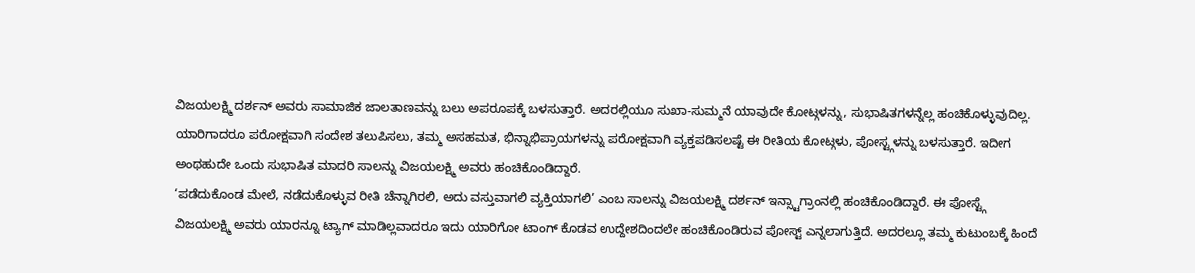ವಿಜಯಲಕ್ಷ್ಮಿ ದರ್ಶನ್ ಅವರು ಸಾಮಾಜಿಕ ಜಾಲತಾಣವನ್ನು ಬಲು ಅಪರೂಪಕ್ಕೆ ಬಳಸುತ್ತಾರೆ. ಅದರಲ್ಲಿಯೂ ಸುಖಾ-ಸುಮ್ಮನೆ ಯಾವುದೇ ಕೋಟ್ಗಳನ್ನು, ಸುಭಾಷಿತಗಳನ್ನೆಲ್ಲ ಹಂಚಿಕೊಳ್ಳುವುದಿಲ್ಲ. ಯಾರಿಗಾದರೂ ಪರೋಕ್ಷವಾಗಿ ಸಂದೇಶ ತಲುಪಿಸಲು, ತಮ್ಮ ಅಸಹಮತ, ಭಿನ್ನಾಭಿಪ್ರಾಯಗಳನ್ನು ಪರೋಕ್ಷವಾಗಿ ವ್ಯಕ್ತಪಡಿಸಲಷ್ಟೆ ಈ ರೀತಿಯ ಕೋಟ್ಗಳು, ಪೋಸ್ಟ್ಗಳನ್ನು ಬಳಸುತ್ತಾರೆ. ಇದೀಗ ಅಂಥಹುದೇ ಒಂದು ಸುಭಾಷಿತ ಮಾದರಿ ಸಾಲನ್ನು ವಿಜಯಲಕ್ಷ್ಮಿ ಅವರು ಹಂಚಿಕೊಂಡಿದ್ದಾರೆ.
‘ಪಡೆದುಕೊಂಡ ಮೇಲೆ, ನಡೆದುಕೊಳ್ಳುವ ರೀತಿ ಚೆನ್ನಾಗಿರಲಿ, ಅದು ವಸ್ತುವಾಗಲಿ ವ್ಯಕ್ತಿಯಾಗಲಿ’ ಎಂಬ ಸಾಲನ್ನು ವಿಜಯಲಕ್ಷ್ಮಿ ದರ್ಶನ್ ಇನ್ಸ್ಟಾಗ್ರಾಂನಲ್ಲಿ ಹಂಚಿಕೊಂಡಿದ್ದಾರೆ. ಈ ಪೋಸ್ಟ್ಗೆ ವಿಜಯಲಕ್ಷ್ಮಿ ಅವರು ಯಾರನ್ನೂ ಟ್ಯಾಗ್ ಮಾಡಿಲ್ಲವಾದರೂ ಇದು ಯಾರಿಗೋ ಟಾಂಗ್ ಕೊಡವ ಉದ್ದೇಶದಿಂದಲೇ ಹಂಚಿಕೊಂಡಿರುವ ಪೋಸ್ಟ್ ಎನ್ನಲಾಗುತ್ತಿದೆ. ಅದರಲ್ಲೂ ತಮ್ಮ ಕುಟುಂಬಕ್ಕೆ ಹಿಂದೆ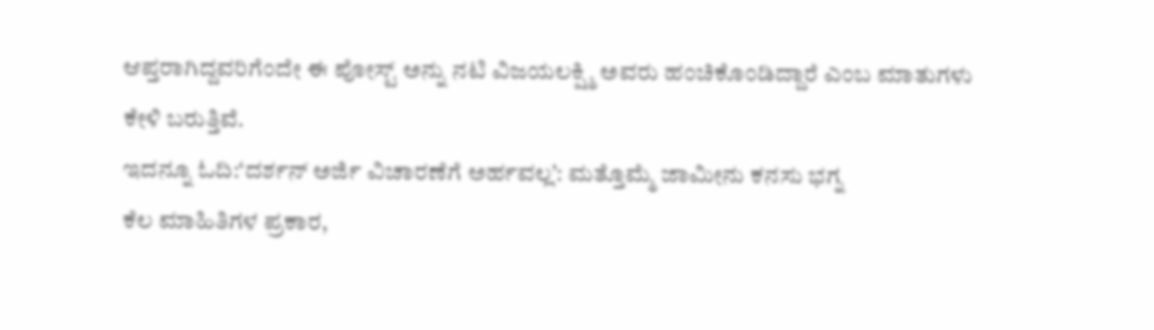ಆಪ್ತರಾಗಿದ್ದವರಿಗೆಂದೇ ಈ ಪೋಸ್ಟ್ ಅನ್ನು ನಟಿ ವಿಜಯಲಕ್ಷ್ಮಿ ಅವರು ಹಂಚಿಕೊಂಡಿದ್ದಾರೆ ಎಂಬ ಮಾತುಗಳು ಕೇಳಿ ಬರುತ್ತಿವೆ.
ಇದನ್ನೂ ಓದಿ:‘ದರ್ಶನ್ ಅರ್ಜಿ ವಿಚಾರಣೆಗೆ ಅರ್ಹವಲ್ಲ’: ಮತ್ತೊಮ್ಮೆ ಜಾಮೀನು ಕನಸು ಭಗ್ನ
ಕೆಲ ಮಾಹಿತಿಗಳ ಪ್ರಕಾರ,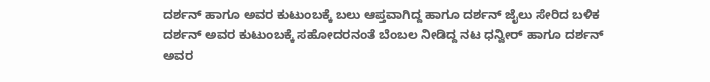ದರ್ಶನ್ ಹಾಗೂ ಅವರ ಕುಟುಂಬಕ್ಕೆ ಬಲು ಆಪ್ತವಾಗಿದ್ದ ಹಾಗೂ ದರ್ಶನ್ ಜೈಲು ಸೇರಿದ ಬಳಿಕ ದರ್ಶನ್ ಅವರ ಕುಟುಂಬಕ್ಕೆ ಸಹೋದರನಂತೆ ಬೆಂಬಲ ನೀಡಿದ್ದ ನಟ ಧನ್ವೀರ್ ಹಾಗೂ ದರ್ಶನ್ ಅವರ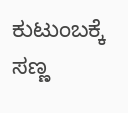ಕುಟುಂಬಕ್ಕೆ ಸಣ್ಣ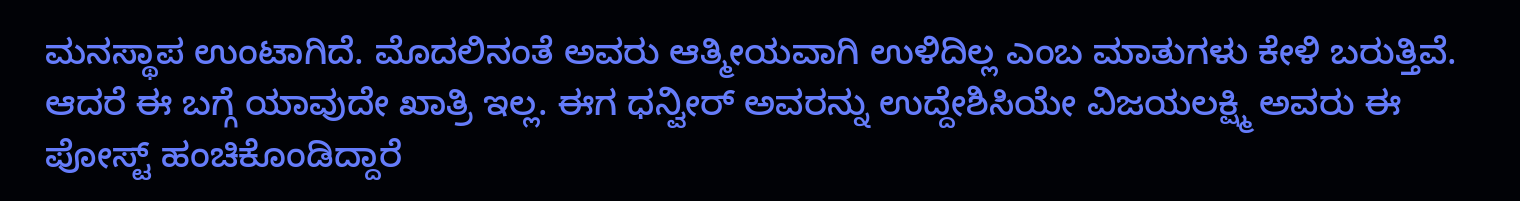ಮನಸ್ಥಾಪ ಉಂಟಾಗಿದೆ. ಮೊದಲಿನಂತೆ ಅವರು ಆತ್ಮೀಯವಾಗಿ ಉಳಿದಿಲ್ಲ ಎಂಬ ಮಾತುಗಳು ಕೇಳಿ ಬರುತ್ತಿವೆ. ಆದರೆ ಈ ಬಗ್ಗೆ ಯಾವುದೇ ಖಾತ್ರಿ ಇಲ್ಲ. ಈಗ ಧನ್ವೀರ್ ಅವರನ್ನು ಉದ್ದೇಶಿಸಿಯೇ ವಿಜಯಲಕ್ಷ್ಮಿ ಅವರು ಈ ಪೋಸ್ಟ್ ಹಂಚಿಕೊಂಡಿದ್ದಾರೆ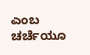ಎಂಬ ಚರ್ಚೆಯೂ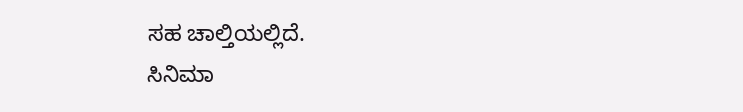ಸಹ ಚಾಲ್ತಿಯಲ್ಲಿದೆ.
ಸಿನಿಮಾ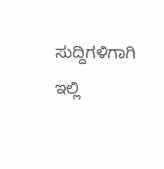ಸುದ್ದಿಗಳಿಗಾಗಿ ಇಲ್ಲಿ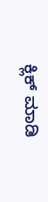ಕ್ಲಿಕ್ ಮಾಡಿ